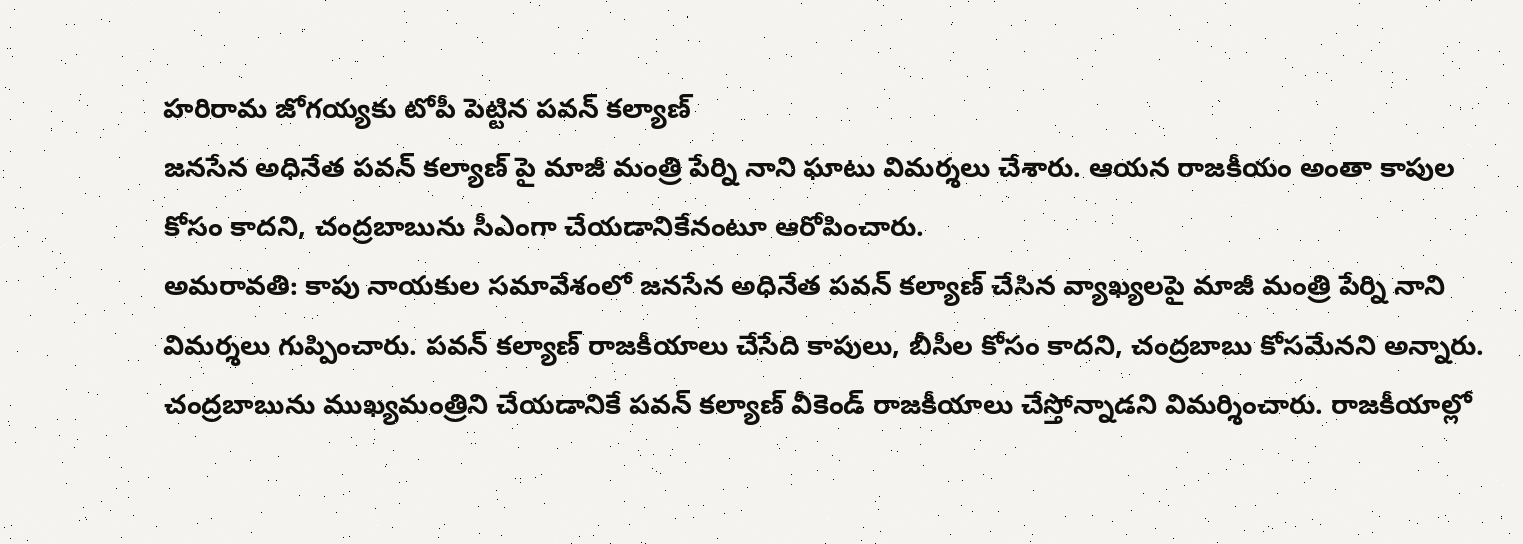హరిరామ జోగయ్యకు టోపీ పెట్టిన పవన్ కల్యాణ్
జనసేన అధినేత పవన్ కల్యాణ్ పై మాజీ మంత్రి పేర్ని నాని ఘాటు విమర్శలు చేశారు. ఆయన రాజకీయం అంతా కాపుల కోసం కాదని, చంద్రబాబును సీఎంగా చేయడానికేనంటూ ఆరోపించారు.
అమరావతి: కాపు నాయకుల సమావేశంలో జనసేన అధినేత పవన్ కల్యాణ్ చేసిన వ్యాఖ్యలపై మాజీ మంత్రి పేర్ని నాని విమర్శలు గుప్పించారు. పవన్ కల్యాణ్ రాజకీయాలు చేసేది కాపులు, బీసీల కోసం కాదని, చంద్రబాబు కోసమేనని అన్నారు. చంద్రబాబును ముఖ్యమంత్రిని చేయడానికే పవన్ కల్యాణ్ వీకెండ్ రాజకీయాలు చేస్తోన్నాడని విమర్శించారు. రాజకీయాల్లో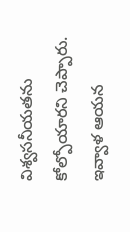విశ్వసనీయతను కోల్పోయారని చెప్పారు.
ఇవ్వాళ ఆయన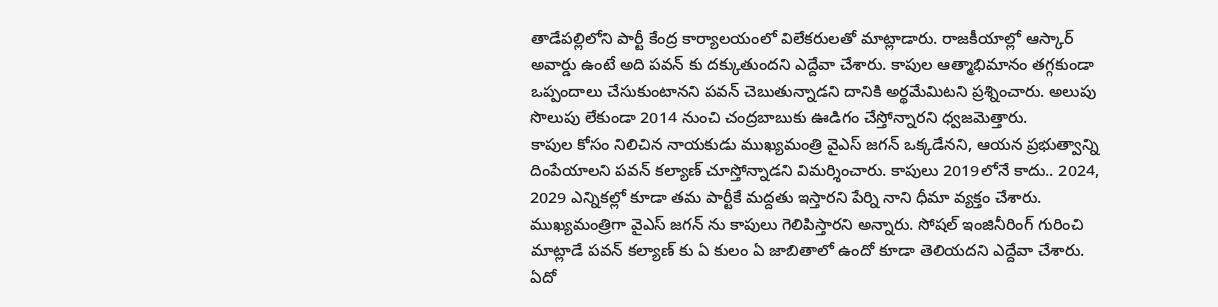తాడేపల్లిలోని పార్టీ కేంద్ర కార్యాలయంలో విలేకరులతో మాట్లాడారు. రాజకీయాల్లో ఆస్కార్ అవార్డు ఉంటే అది పవన్ కు దక్కుతుందని ఎద్దేవా చేశారు. కాపుల ఆత్మాభిమానం తగ్గకుండా ఒప్పందాలు చేసుకుంటానని పవన్ చెబుతున్నాడని దానికి అర్థమేమిటని ప్రశ్నించారు. అలుపు సొలుపు లేకుండా 2014 నుంచి చంద్రబాబుకు ఊడిగం చేస్తోన్నారని ధ్వజమెత్తారు.
కాపుల కోసం నిలిచిన నాయకుడు ముఖ్యమంత్రి వైఎస్ జగన్ ఒక్కడేనని, ఆయన ప్రభుత్వాన్ని దింపేయాలని పవన్ కల్యాణ్ చూస్తోన్నాడని విమర్శించారు. కాపులు 2019లోనే కాదు.. 2024, 2029 ఎన్నికల్లో కూడా తమ పార్టీకే మద్దతు ఇస్తారని పేర్ని నాని ధీమా వ్యక్తం చేశారు. ముఖ్యమంత్రిగా వైఎస్ జగన్ ను కాపులు గెలిపిస్తారని అన్నారు. సోషల్ ఇంజినీరింగ్ గురించి మాట్లాడే పవన్ కల్యాణ్ కు ఏ కులం ఏ జాబితాలో ఉందో కూడా తెలియదని ఎద్దేవా చేశారు.
ఏదో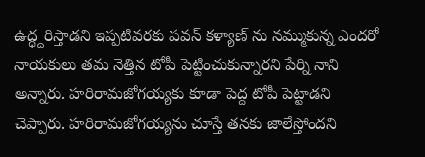ఉద్ధ్దరిస్తాడని ఇప్పటివరకు పవన్ కళ్యాణ్ ను నమ్ముకున్న ఎందరో నాయకులు తమ నెత్తిన టోపీ పెట్టించుకున్నారని పేర్ని నాని అన్నారు. హరిరామజోగయ్యకు కూడా పెద్ద టోపీ పెట్టాడని చెప్పారు. హరిరామజోగయ్యను చూస్తే తనకు జాలేస్తోందని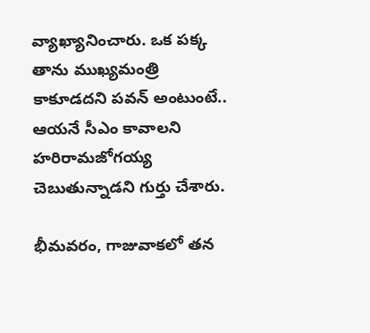వ్యాఖ్యానించారు. ఒక పక్క తాను ముఖ్యమంత్రి కాకూడదని పవన్ అంటుంటే.. ఆయనే సీఎం కావాలని హరిరామజోగయ్య చెబుతున్నాడని గుర్తు చేశారు.

భీమవరం, గాజువాకలో తన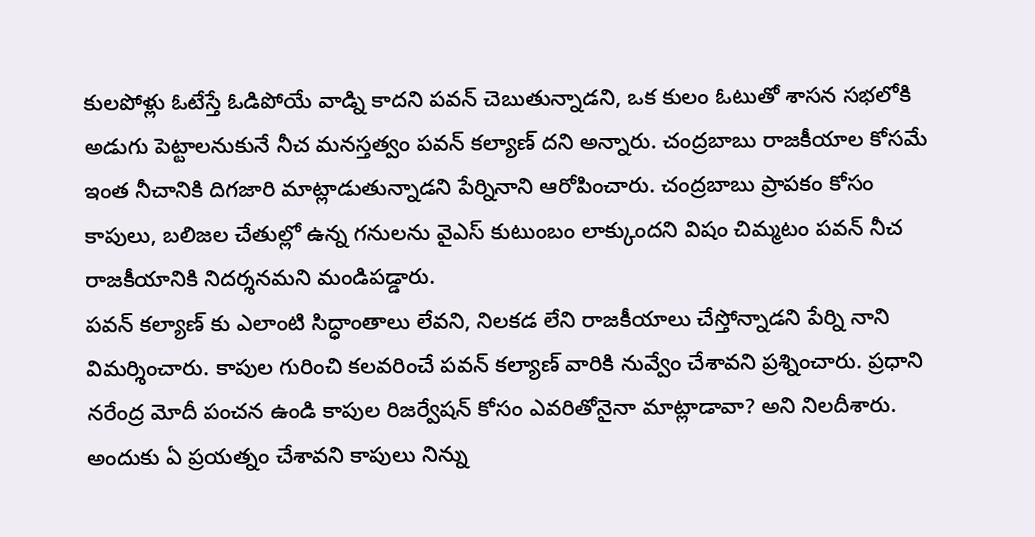కులపోళ్లు ఓటేస్తే ఓడిపోయే వాడ్ని కాదని పవన్ చెబుతున్నాడని, ఒక కులం ఓటుతో శాసన సభలోకి అడుగు పెట్టాలనుకునే నీచ మనస్తత్వం పవన్ కల్యాణ్ దని అన్నారు. చంద్రబాబు రాజకీయాల కోసమే ఇంత నీచానికి దిగజారి మాట్లాడుతున్నాడని పేర్నినాని ఆరోపించారు. చంద్రబాబు ప్రాపకం కోసం కాపులు, బలిజల చేతుల్లో ఉన్న గనులను వైఎస్ కుటుంబం లాక్కుందని విషం చిమ్మటం పవన్ నీచ రాజకీయానికి నిదర్శనమని మండిపడ్డారు.
పవన్ కల్యాణ్ కు ఎలాంటి సిద్ధాంతాలు లేవని, నిలకడ లేని రాజకీయాలు చేస్తోన్నాడని పేర్ని నాని విమర్శించారు. కాపుల గురించి కలవరించే పవన్ కల్యాణ్ వారికి నువ్వేం చేశావని ప్రశ్నించారు. ప్రధాని నరేంద్ర మోదీ పంచన ఉండి కాపుల రిజర్వేషన్ కోసం ఎవరితోనైనా మాట్లాడావా? అని నిలదీశారు. అందుకు ఏ ప్రయత్నం చేశావని కాపులు నిన్ను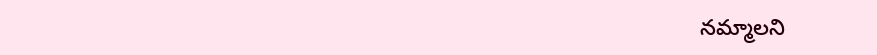నమ్మాలని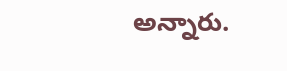అన్నారు.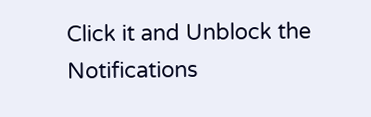Click it and Unblock the Notifications